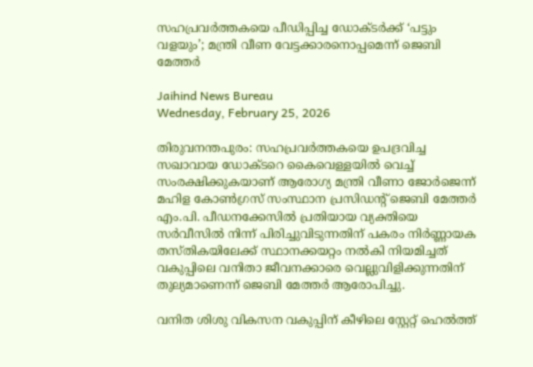സഹപ്രവര്‍ത്തകയെ പീഡിപ്പിച്ച ഡോക്ടര്‍ക്ക് ‘പട്ടും വളയും’; മന്ത്രി വീണ വേട്ടക്കാരനൊപ്പമെന്ന് ജെബി മേത്തര്‍

Jaihind News Bureau
Wednesday, February 25, 2026

തിരുവനന്തപുരം: സഹപ്രവര്‍ത്തകയെ ഉപദ്രവിച്ച സഖാവായ ഡോക്ടറെ കൈവെള്ളയില്‍ വെച്ച് സംരക്ഷിക്കുകയാണ് ആരോഗ്യ മന്ത്രി വീണാ ജോര്‍ജെന്ന് മഹിള കോണ്‍ഗ്രസ് സംസ്ഥാന പ്രസിഡന്റ് ജെബി മേത്തര്‍ എം.പി. പീഡനക്കേസില്‍ പ്രതിയായ വ്യക്തിയെ സര്‍വീസില്‍ നിന്ന് പിരിച്ചുവിടുന്നതിന് പകരം നിര്‍ണ്ണായക തസ്തികയിലേക്ക് സ്ഥാനക്കയറ്റം നല്‍കി നിയമിച്ചത് വകുപ്പിലെ വനിതാ ജീവനക്കാരെ വെല്ലുവിളിക്കുന്നതിന് തുല്യമാണെന്ന് ജെബി മേത്തര്‍ ആരോപിച്ചു.

വനിത ശിശു വികസന വകുപ്പിന് കീഴിലെ സ്റ്റേറ്റ് ഹെല്‍ത്ത്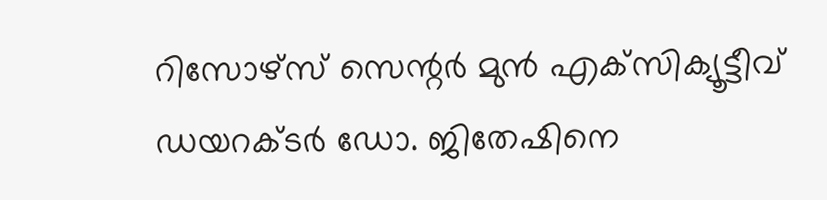റിസോഴ്സ് സെന്റര്‍ മുന്‍ എക്‌സിക്യൂട്ടീവ് ഡയറക്ടര്‍ ഡോ. ജിതേഷിനെ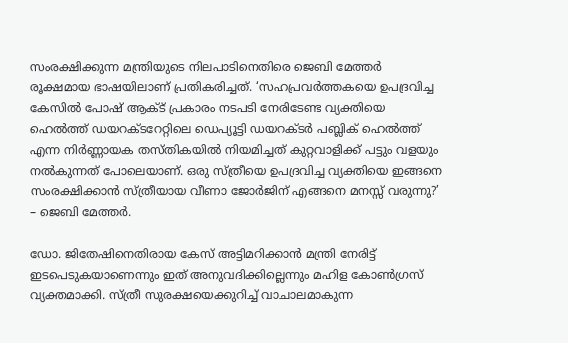സംരക്ഷിക്കുന്ന മന്ത്രിയുടെ നിലപാടിനെതിരെ ജെബി മേത്തര്‍ രൂക്ഷമായ ഭാഷയിലാണ് പ്രതികരിച്ചത്. ‘സഹപ്രവര്‍ത്തകയെ ഉപദ്രവിച്ച കേസില്‍ പോഷ് ആക്ട് പ്രകാരം നടപടി നേരിടേണ്ട വ്യക്തിയെ ഹെല്‍ത്ത് ഡയറക്ടറേറ്റിലെ ഡെപ്യൂട്ടി ഡയറക്ടര്‍ പബ്ലിക് ഹെല്‍ത്ത് എന്ന നിര്‍ണ്ണായക തസ്തികയില്‍ നിയമിച്ചത് കുറ്റവാളിക്ക് പട്ടും വളയും നല്‍കുന്നത് പോലെയാണ്. ഒരു സ്ത്രീയെ ഉപദ്രവിച്ച വ്യക്തിയെ ഇങ്ങനെ സംരക്ഷിക്കാന്‍ സ്ത്രീയായ വീണാ ജോര്‍ജിന് എങ്ങനെ മനസ്സ് വരുന്നു?’ – ജെബി മേത്തര്‍.

ഡോ. ജിതേഷിനെതിരായ കേസ് അട്ടിമറിക്കാന്‍ മന്ത്രി നേരിട്ട് ഇടപെടുകയാണെന്നും ഇത് അനുവദിക്കില്ലെന്നും മഹിള കോണ്‍ഗ്രസ് വ്യക്തമാക്കി. സ്ത്രീ സുരക്ഷയെക്കുറിച്ച് വാചാലമാകുന്ന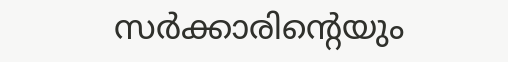സര്‍ക്കാരിന്റെയും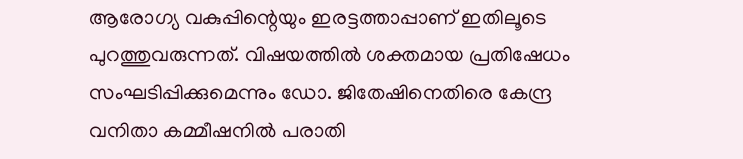ആരോഗ്യ വകുപ്പിന്റെയും ഇരട്ടത്താപ്പാണ് ഇതിലൂടെ പുറത്തുവരുന്നത്. വിഷയത്തില്‍ ശക്തമായ പ്രതിഷേധം സംഘടിപ്പിക്കുമെന്നും ഡോ. ജിതേഷിനെതിരെ കേന്ദ്ര വനിതാ കമ്മീഷനില്‍ പരാതി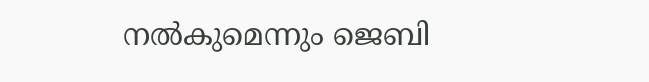നല്‍കുമെന്നും ജെബി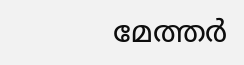മേത്തര്‍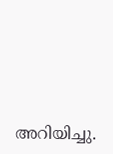അറിയിച്ചു.